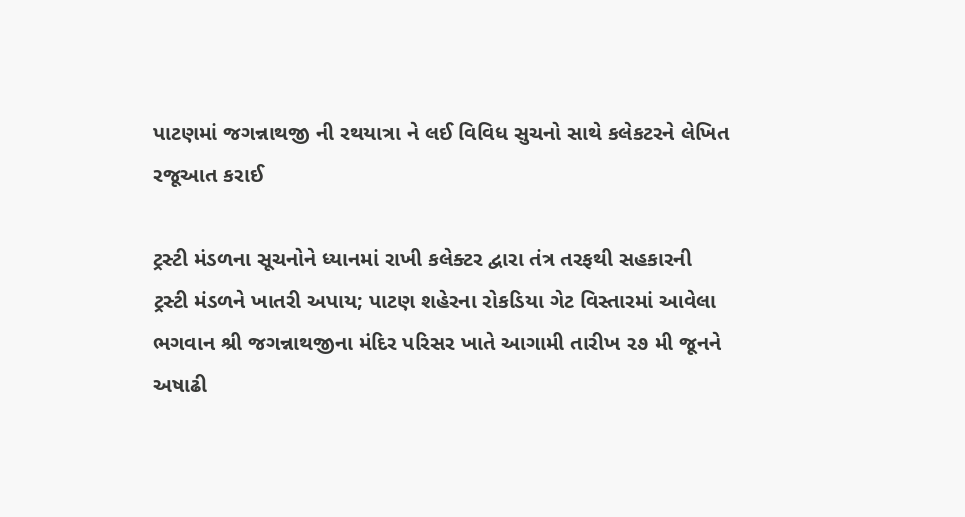પાટણમાં જગન્નાથજી ની રથયાત્રા ને લઈ વિવિધ સુચનો સાથે કલેકટરને લેખિત રજૂઆત કરાઈ

ટ્રસ્ટી મંડળના સૂચનોને ધ્યાનમાં રાખી કલેક્ટર દ્વારા તંત્ર તરફથી સહકારની ટ્રસ્ટી મંડળને ખાતરી અપાય; પાટણ શહેરના રોકડિયા ગેટ વિસ્તારમાં આવેલા ભગવાન શ્રી જગન્નાથજીના મંદિર પરિસર ખાતે આગામી તારીખ ૨૭ મી જૂનને અષાઢી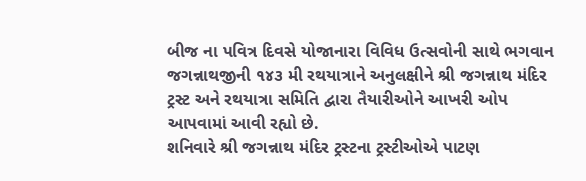બીજ ના પવિત્ર દિવસે યોજાનારા વિવિધ ઉત્સવોની સાથે ભગવાન જગન્નાથજીની ૧૪૩ મી રથયાત્રાને અનુલક્ષીને શ્રી જગન્નાથ મંદિર ટ્રસ્ટ અને રથયાત્રા સમિતિ દ્વારા તૈયારીઓને આખરી ઓપ આપવામાં આવી રહ્યો છે.
શનિવારે શ્રી જગન્નાથ મંદિર ટ્રસ્ટના ટ્રસ્ટીઓએ પાટણ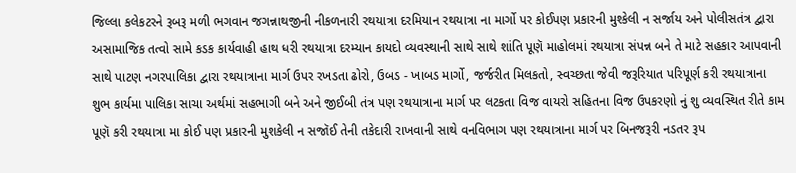જિલ્લા કલેકટરને રૂબરૂ મળી ભગવાન જગન્નાથજીની નીકળનારી રથયાત્રા દરમિયાન રથયાત્રા ના માર્ગો પર કોઈપણ પ્રકારની મુશ્કેલી ન સર્જાય અને પોલીસતંત્ર દ્વારા અસામાજિક તત્વો સામે કડક કાર્યવાહી હાથ ધરી રથયાત્રા દરમ્યાન કાયદો વ્યવસ્થાની સાથે સાથે શાંતિ પૂણૅ માહોલમાં રથયાત્રા સંપન્ન બને તે માટે સહકાર આપવાની સાથે પાટણ નગરપાલિકા દ્વારા રથયાત્રાના માર્ગ ઉપર રખડતા ઢોરો, ઉબડ - ખાબડ માર્ગો, જર્જરીત મિલકતો, સ્વચ્છતા જેવી જરૂરિયાત પરિપૂર્ણ કરી રથયાત્રાના શુભ કાર્યમા પાલિકા સાચા અર્થમાં સહભાગી બને અને જીઈબી તંત્ર પણ રથયાત્રાના માર્ગ પર લટકતા વિજ વાયરો સહિતના વિજ ઉપકરણો નું શુ વ્યવસ્થિત રીતે કામ પૂણૅ કરી રથયાત્રા મા કોઈ પણ પ્રકારની મુશકેલી ન સજૉઈ તેની તકેદારી રાખવાની સાથે વનવિભાગ પણ રથયાત્રાના માર્ગ પર બિનજરૂરી નડતર રૂપ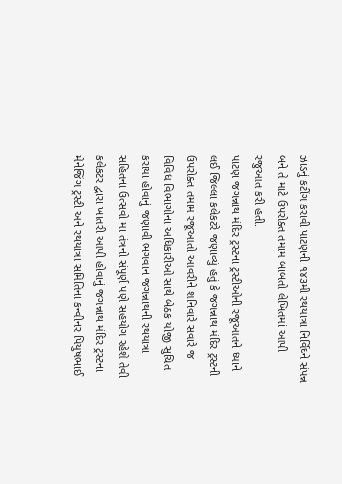ઝાડનું કટીંગ કરાવી પાટણની ૧૪૩મી રથયાત્રા નિર્વિઘ્ને સંપન્ન બને તે માટે ઉપરોક્ત તમામ બાબતો લેખિતમાં આપી રજુઆત કરી હતી.
પાટણ જગન્નાથ મંદિર ટ્રસ્ટના ટ્રસ્ટીઓની રજૂઆતને ધ્યાને લઈ જિલ્લા કલેકટરે જણાવ્યું હતું કે જગન્નાથ મંદિર ટ્રસ્ટની ઉપરોક્ત તમામ રજૂઆતો આવરીને શનિવારે સવારે જ વિવિધ વિભાગોના અધિકારીઓ સાથે બેઠક યોજી સુચિત કરાયા હોવાનું જણાવી ભગવાન જગન્નાથની રથયાત્રા સહિતના ઉત્સવો મા તંત્રનો સંપૂર્ણ પણે સહયોગ રહેશે તેવી કલેકટર દ્વારા ખાતરી આપી હોવાનું જગન્નાથ મંદિર ટ્રસ્ટના મેનેજિંગ ટ્રસ્ટી અને રથયાત્રા સમિતિના કન્વીનર પિયુષભાઈ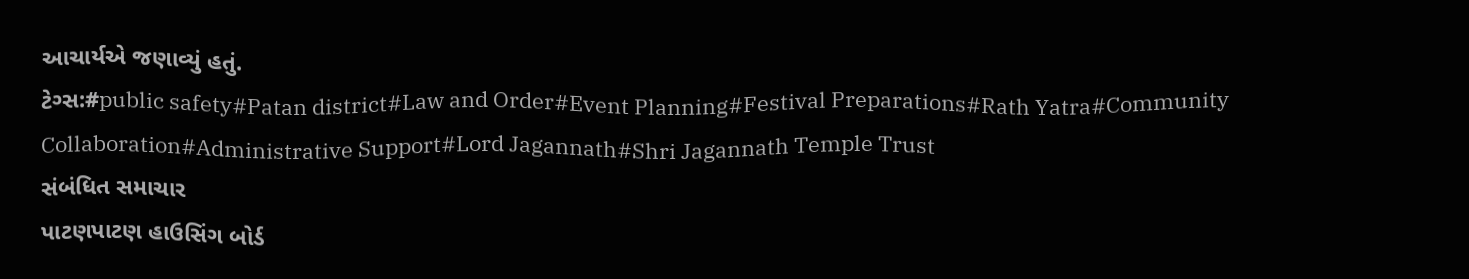આચાર્યએ જણાવ્યું હતું.
ટેગ્સ:#public safety#Patan district#Law and Order#Event Planning#Festival Preparations#Rath Yatra#Community Collaboration#Administrative Support#Lord Jagannath#Shri Jagannath Temple Trust
સંબંધિત સમાચાર
પાટણપાટણ હાઉસિંગ બોર્ડ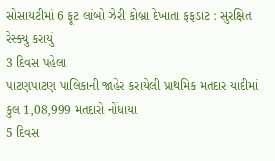સોસાયટીમાં 6 ફૂટ લાંબો ઝેરી કોબ્રા દેખાતા ફફડાટ : સુરક્ષિત રેસ્ક્યુ કરાયું
3 દિવસ પહેલા
પાટણપાટણ પાલિકાની જાહેર કરાયેલી પ્રાથમિક મતદાર યાદીમાં કુલ 1,08,999 મતદારો નોંધાયા
5 દિવસ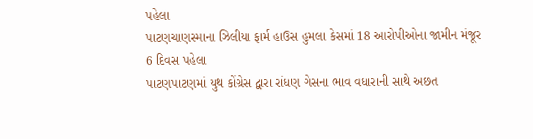પહેલા
પાટણચાણસ્માના ઝિલીયા ફાર્મ હાઉસ હુમલા કેસમાં 18 આરોપીઓના જામીન મંજૂર
6 દિવસ પહેલા
પાટણપાટણમાં યુથ કોંગ્રેસ દ્વારા રાંધણ ગેસના ભાવ વધારાની સાથે અછત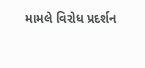મામલે વિરોધ પ્રદર્શન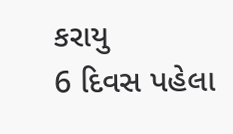કરાયુ
6 દિવસ પહેલા